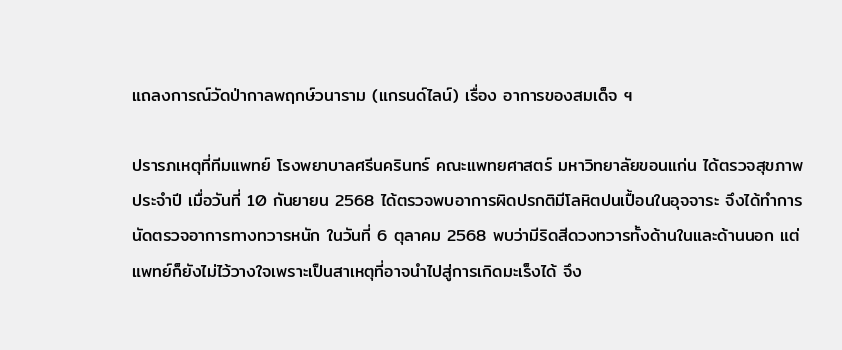แถลงการณ์วัดป่ากาลพฤกษ์วนาราม (แกรนด์ไลน์) เรื่อง อาการของสมเด็จ ฯ

ปรารภเหตุที่ทีมแพทย์ โรงพยาบาลศรีนครินทร์ คณะแพทยศาสตร์ มหาวิทยาลัยขอนแก่น ได้ตรวจสุขภาพประจำปี เมื่อวันที่ 10 กันยายน 2568 ได้ตรวจพบอาการผิดปรกติมีโลหิตปนเปื้อนในอุจจาระ จึงได้ทำการนัดตรวจอาการทางทวารหนัก ในวันที่ 6 ตุลาคม 2568 พบว่ามีริดสีดวงทวารทั้งด้านในและด้านนอก แต่แพทย์ก็ยังไม่ไว้วางใจเพราะเป็นสาเหตุที่อาจนำไปสู่การเกิดมะเร็งได้ จึง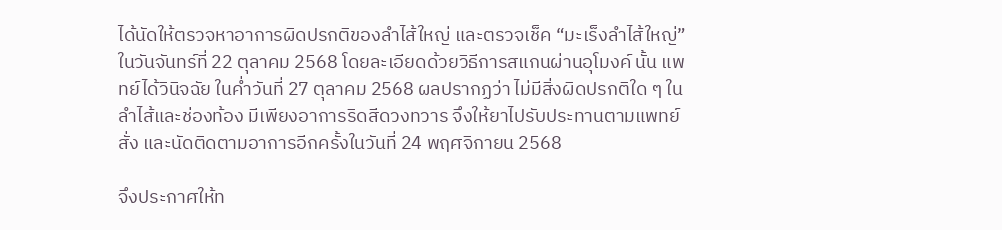ได้นัดให้ตรวจหาอาการผิดปรกติของลำไส้ใหญ่ และตรวจเช็ค “มะเร็งลำไส้ใหญ่” ในวันจันทร์ที่ 22 ตุลาคม 2568 โดยละเอียดด้วยวิธีการสแกนผ่านอุโมงค์ นั้น แพทย์ได้วินิจฉัย ในค่ำวันที่ 27 ตุลาคม 2568 ผลปรากฏว่า ไม่มีสิ่งผิดปรกติใด ๆ ในลำไส้และช่องท้อง มีเพียงอาการริดสีดวงทวาร จึงให้ยาไปรับประทานตามแพทย์สั่ง และนัดติดตามอาการอีกครั้งในวันที่ 24 พฤศจิกายน 2568

จึงประกาศให้ท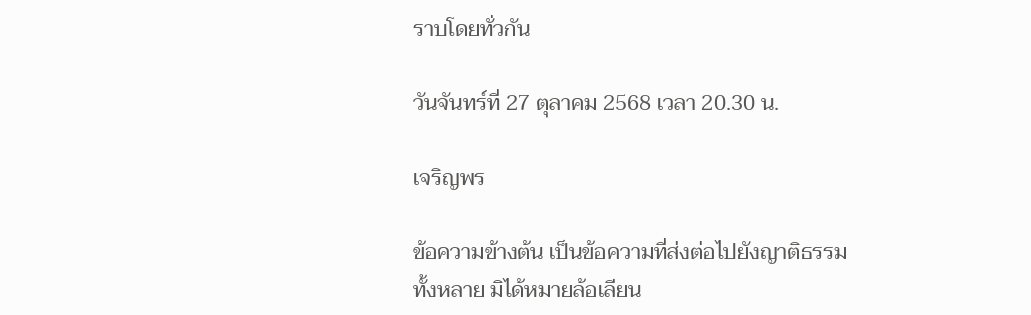ราบโดยทั่วกัน

วันจันทร์ที่ 27 ตุลาคม 2568 เวลา 20.30 น.

เจริญพร

ข้อความข้างต้น เป็นข้อความที่ส่งต่อไปยังญาติธรรมทั้งหลาย มิได้หมายล้อเลียน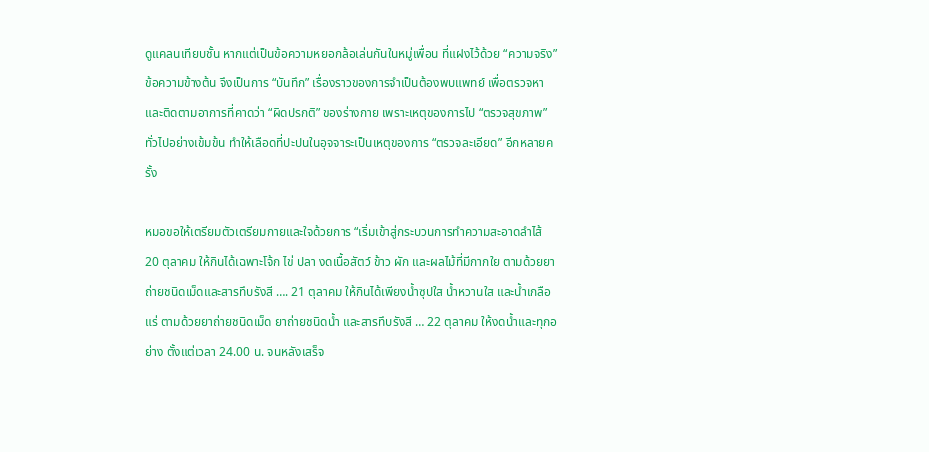ดูแคลนเทียบชั้น หากแต่เป็นข้อความหยอกล้อเล่นกันในหมู่เพื่อน ที่แฝงไว้ด้วย “ความจริง” ข้อความข้างต้น จึงเป็นการ “บันทึก” เรื่องราวของการจำเป็นต้องพบแพทย์ เพื่อตรวจหาและติดตามอาการที่คาดว่า “ผิดปรกติ” ของร่างกาย เพราะเหตุของการไป “ตรวจสุขภาพ” ทั่วไปอย่างเข้มข้น ทำให้เลือดที่ปะปนในอุจจาระเป็นเหตุของการ “ตรวจละเอียด” อีกหลายครั้ง

หมอขอให้เตรียมตัวเตรียมกายและใจด้วยการ “เริ่มเข้าสู่กระบวนการทำความสะอาดลำไส้ 20 ตุลาคม ให้กินได้เฉพาะโจ้ก ไข่ ปลา งดเนื้อสัตว์ ข้าว ผัก และผลไม้ที่มีกากใย ตามด้วยยาถ่ายชนิดเม็ดและสารทึบรังสี …. 21 ตุลาคม ให้กินได้เพียงน้ำซุปใส น้ำหวานใส และน้ำเกลือแร่ ตามด้วยยาถ่ายชนิดเม็ด ยาถ่ายชนิดน้ำ และสารทึบรังสี … 22 ตุลาคม ให้งดน้ำและทุกอย่าง ตั้งแต่เวลา 24.00 น. จนหลังเสร็จ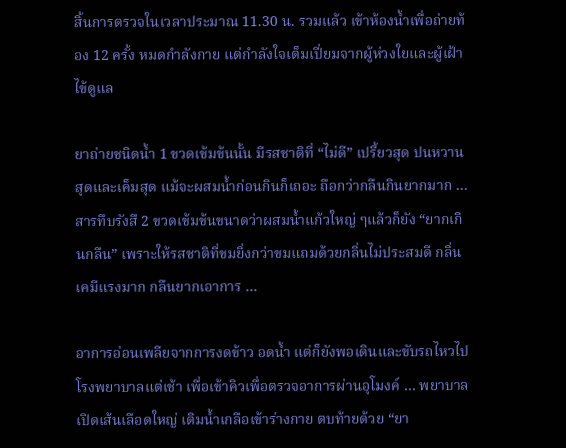สิ้นการตรวจในเวลาประมาณ 11.30 น. รวมแล้ว เข้าห้องน้ำเพื่อถ่ายท้อง 12 ครั้ง หมดกำลังกาย แต่กำลังใจเต็มเปี่ยมจากผู้ห่วงใยและผู้เฝ้าไข้ดูแล

ยาถ่ายชนิดน้ำ 1 ขวดเข้มข้นนั้น มีรสชาติที่ “ไม่ดี” เปรี้ยวสุด ปนหวานสุดและเค็มสุด แม้จะผสมน้ำก่อนกินก็เถอะ ถือกว่ากลืนกินยากมาก … สารทึบรังสื 2 ขวดเข้มข้นขนาดว่าผสมน้ำแก้วใหญ่ ๆแล้วก็ยัง “ยากเกินกลืน” เพราะให้รสชาติที่ขมยิ่งกว่าขมแถมด้วยกลิ่นไม่ประสมดี กลิ่นเคมีแรงมาก กลืนยากเอาการ …

อาการอ่อนเพลียจากการงดข้าว อดน้ำ แต่ก็ยังพอเดินและขับรถไหวไปโรงพยาบาลแต่เช้า เพื่อเข้าคิวเพื่อตรวจอาการผ่านอุโมงค์ … พยาบาลเปิดเส้นเลือดใหญ่ เติมน้ำเกลือเข้าร่างกาย ตบท้ายด้วย “ยา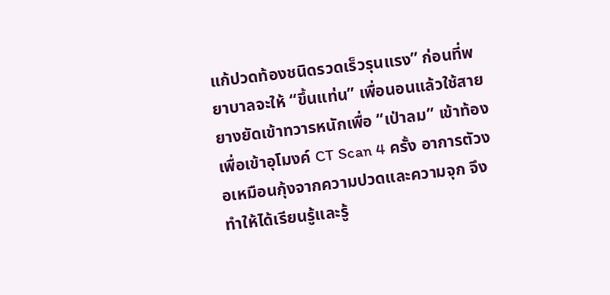แก้ปวดท้องชนิดรวดเร็วรุนแรง” ก่อนที่พยาบาลจะให้ “ขึ้นแท่น” เพื่อนอนแล้วใช้สายยางยัดเข้าทวารหนักเพื่อ “เป่าลม” เข้าท้อง เพื่อเข้าอุโมงค์ CT Scan 4 ครั้ง อาการตัวงอเหมือนกุ้งจากความปวดและความจุก จึงทำให้ได้เรียนรู้และรู้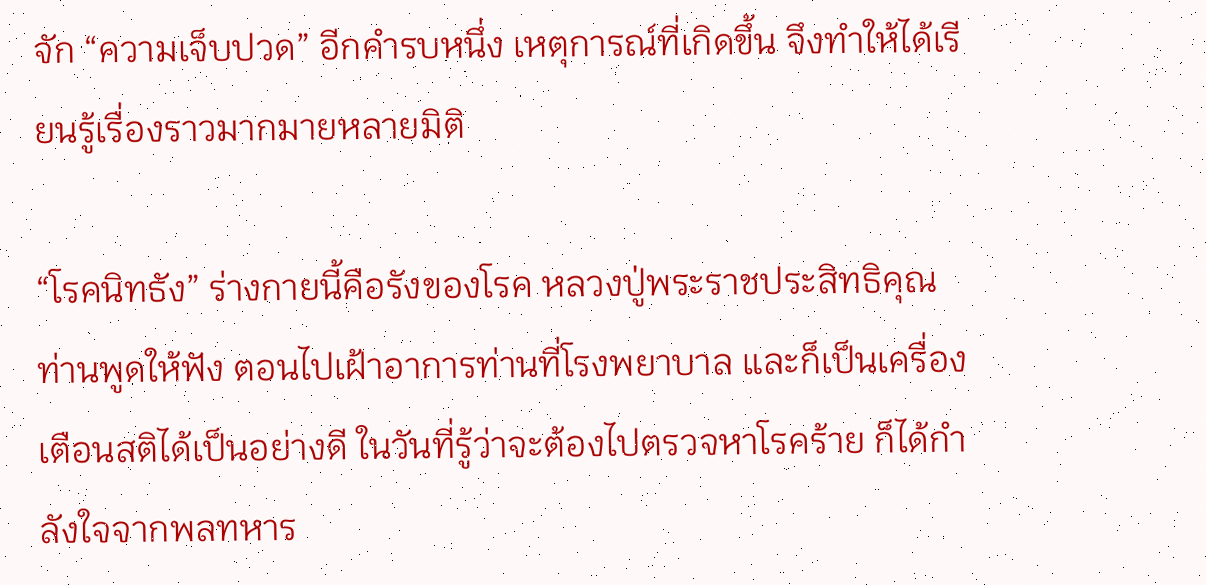จัก “ความเจ็บปวด” อีกคำรบหนึ่ง เหตุการณ์ที่เกิดขึ้น จึงทำให้ได้เรียนรู้เรื่องราวมากมายหลายมิติ

“โรคนิทธัง” ร่างกายนี้คือรังของโรค หลวงปู่พระราชประสิทธิคุณ ท่านพูดให้ฟัง ตอนไปเฝ้าอาการท่านที่โรงพยาบาล และก็เป็นเครื่องเตือนสติได้เป็นอย่างดี ในวันที่รู้ว่าจะต้องไปตรวจหาโรคร้าย ก็ได้กำลังใจจากพลทหาร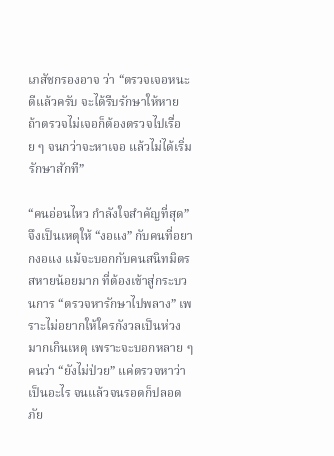เภสัชกรองอาจ ว่า “ตรวจเจอหนะดีแล้วครับ จะได้รีบรักษาให้หาย ถ้าตรวจไม่เจอก็ต้องตรวจไปเรื่อย ๆ จนกว่าจะหาเจอ แล้วไม่ได้เริ่มรักษาสักที”

“คนอ่อนไหว กำลังใจสำคัญที่สุด” จึงเป็นเหตุให้ “งอแง” กับคนที่อยากงอแง แม้จะบอกกับคนสนิทมิตรสหายน้อยมาก ที่ต้องเข้าสู่กระบวนการ “ตรวจหารักษาไปพลาง” เพราะไม่อยากให้ใครกังวลเป็นห่วงมากเกินเหตุ เพราะจะบอกหลาย ๆ คนว่า “ยังไม่ป่วย” แค่ตรวจหาว่าเป็นอะไร จนแล้วจนรอดก็ปลอดภัย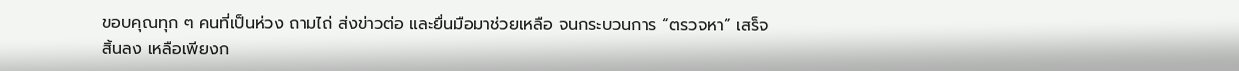ขอบคุณทุก ๆ คนที่เป็นห่วง ถามไถ่ ส่งข่าวต่อ และยื่นมือมาช่วยเหลือ จนกระบวนการ “ตรวจหา” เสร็จสิ้นลง เหลือเพียงก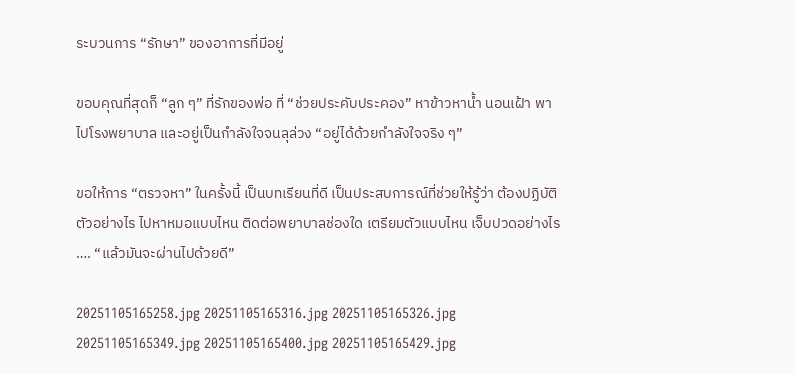ระบวนการ “รักษา” ของอาการที่มีอยู่

ขอบคุณที่สุดก็ “ลูก ๆ” ที่รักของพ่อ ที่ “ช่วยประคับประคอง” หาข้าวหาน้ำ นอนเฝ้า พาไปโรงพยาบาล และอยู่เป็นกำลังใจจนลุล่วง “อยู่ได้ด้วยกำลังใจจริง ๆ”

ขอให้การ “ตรวจหา” ในครั้งนี้ เป็นบทเรียนที่ดี เป็นประสบการณ์ที่ช่วยให้รู้ว่า ต้องปฏิบัติตัวอย่างไร ไปหาหมอแบบไหน ติดต่อพยาบาลช่องใด เตรียมตัวแบบไหน เจ็บปวดอย่างไร …. “แล้วมันจะผ่านไปด้วยดี”

20251105165258.jpg 20251105165316.jpg 20251105165326.jpg 20251105165349.jpg 20251105165400.jpg 20251105165429.jpg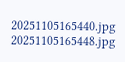20251105165440.jpg 20251105165448.jpg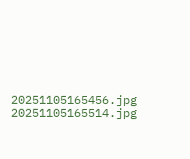20251105165456.jpg 20251105165514.jpg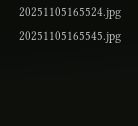20251105165524.jpg 20251105165545.jpg